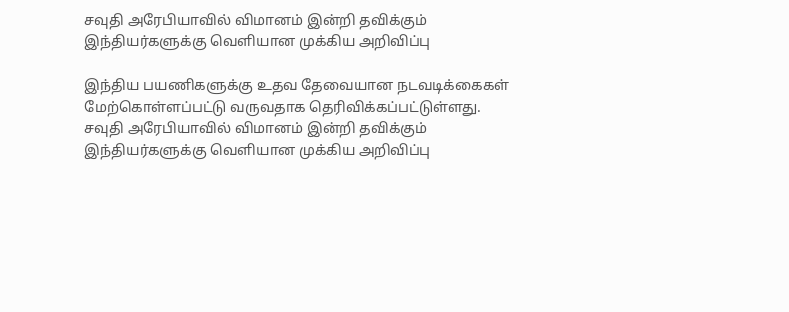சவுதி அரேபியாவில் விமானம் இன்றி தவிக்கும் இந்தியர்களுக்கு வெளியான முக்கிய அறிவிப்பு

இந்திய பயணிகளுக்கு உதவ தேவையான நடவடிக்கைகள் மேற்கொள்ளப்பட்டு வருவதாக தெரிவிக்கப்பட்டுள்ளது.
சவுதி அரேபியாவில் விமானம் இன்றி தவிக்கும் இந்தியர்களுக்கு வெளியான முக்கிய அறிவிப்பு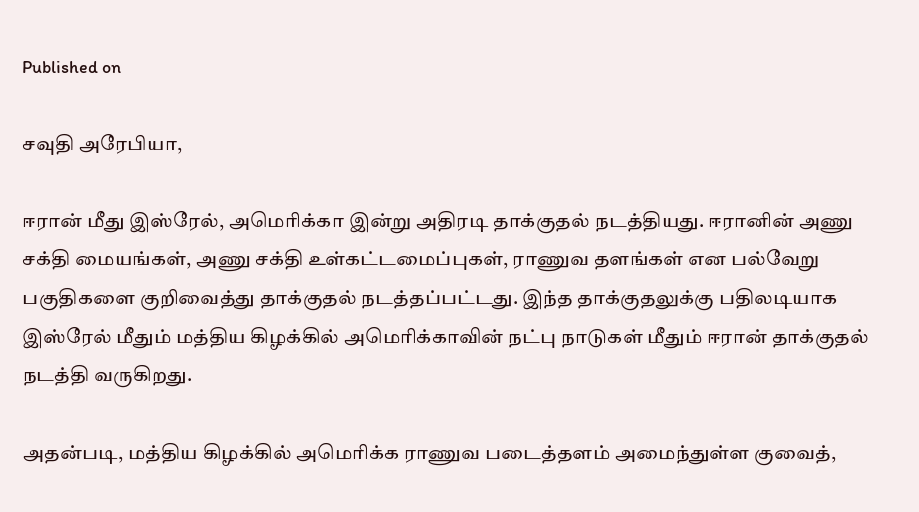Published on

சவுதி அரேபியா,

ஈரான் மீது இஸ்ரேல், அமெரிக்கா இன்று அதிரடி தாக்குதல் நடத்தியது. ஈரானின் அணு சக்தி மையங்கள், அணு சக்தி உள்கட்டமைப்புகள், ராணுவ தளங்கள் என பல்வேறு பகுதிகளை குறிவைத்து தாக்குதல் நடத்தப்பட்டது. இந்த தாக்குதலுக்கு பதிலடியாக இஸ்ரேல் மீதும் மத்திய கிழக்கில் அமெரிக்காவின் நட்பு நாடுகள் மீதும் ஈரான் தாக்குதல் நடத்தி வருகிறது.

அதன்படி, மத்திய கிழக்கில் அமெரிக்க ராணுவ படைத்தளம் அமைந்துள்ள குவைத்,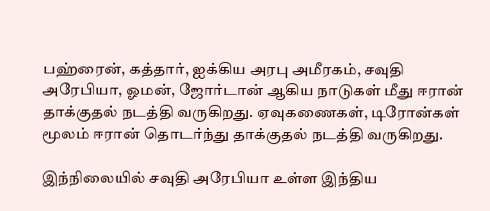பஹ்ரைன், கத்தார், ஐக்கிய அரபு அமீரகம், சவுதி அரேபியா, ஓமன், ஜோர்டான் ஆகிய நாடுகள் மீது ஈரான் தாக்குதல் நடத்தி வருகிறது. ஏவுகணைகள், டிரோன்கள் மூலம் ஈரான் தொடர்ந்து தாக்குதல் நடத்தி வருகிறது.

இந்நிலையில் சவுதி அரேபியா உள்ள இந்திய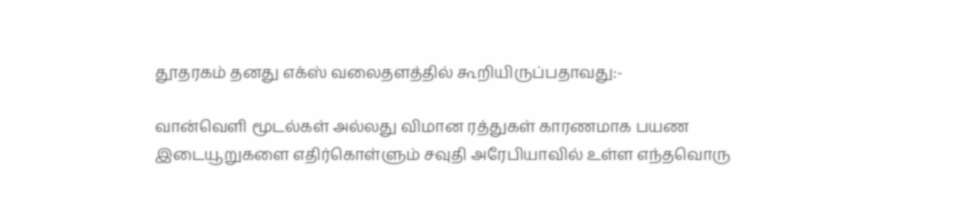தூதரகம் தனது எக்ஸ் வலைதளத்தில் கூறியிருப்பதாவது:-

வான்வெளி மூடல்கள் அல்லது விமான ரத்துகள் காரணமாக பயண இடையூறுகளை எதிர்கொள்ளும் சவுதி அரேபியாவில் உள்ள எந்தவொரு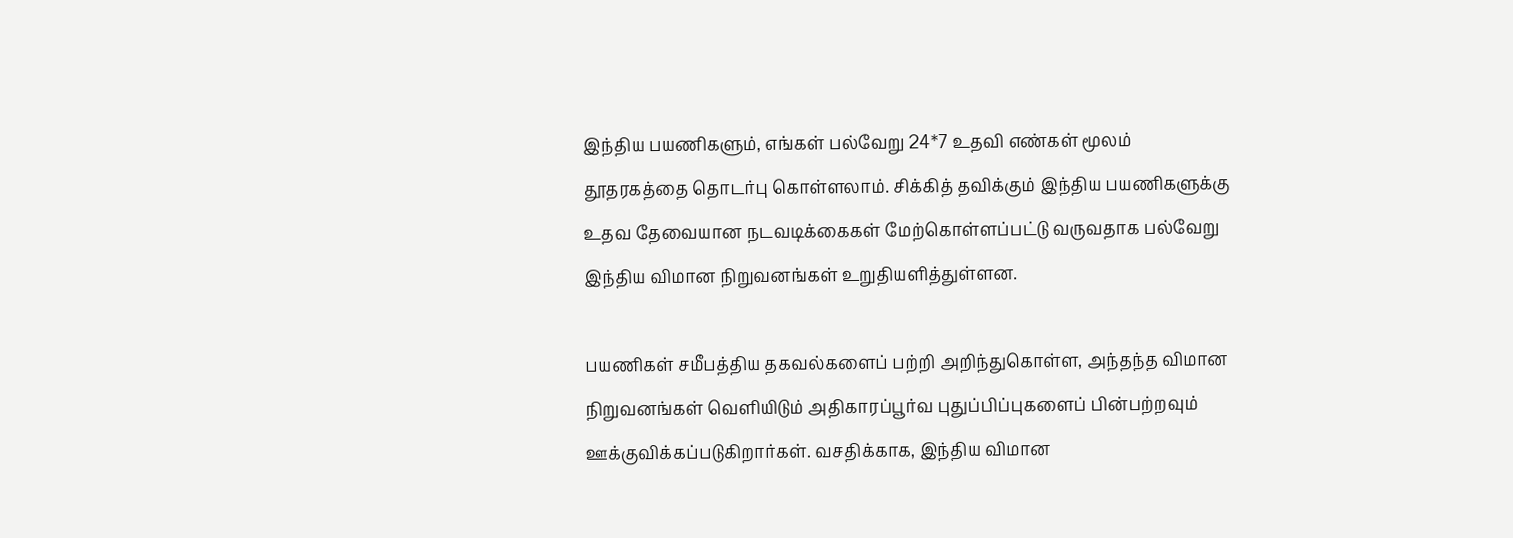இந்திய பயணிகளும், எங்கள் பல்வேறு 24*7 உதவி எண்கள் மூலம் தூதரகத்தை தொடர்பு கொள்ளலாம். சிக்கித் தவிக்கும் இந்திய பயணிகளுக்கு உதவ தேவையான நடவடிக்கைகள் மேற்கொள்ளப்பட்டு வருவதாக பல்வேறு இந்திய விமான நிறுவனங்கள் உறுதியளித்துள்ளன.

பயணிகள் சமீபத்திய தகவல்களைப் பற்றி அறிந்துகொள்ள, அந்தந்த விமான நிறுவனங்கள் வெளியிடும் அதிகாரப்பூர்வ புதுப்பிப்புகளைப் பின்பற்றவும் ஊக்குவிக்கப்படுகிறார்கள். வசதிக்காக, இந்திய விமான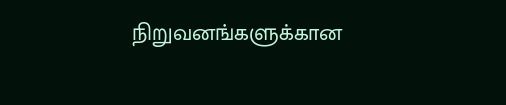நிறுவனங்களுக்கான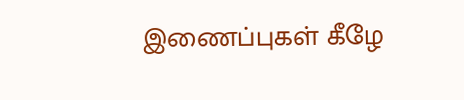இணைப்புகள் கீழே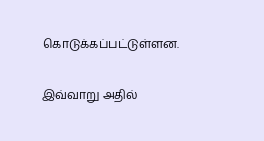கொடுக்கப்பட்டுள்ளன.

இவ்வாறு அதில்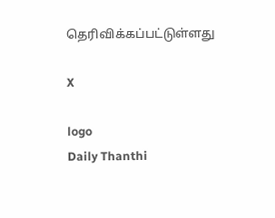தெரிவிக்கப்பட்டுள்ளது

X

logo
Daily Thanthi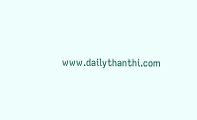www.dailythanthi.com